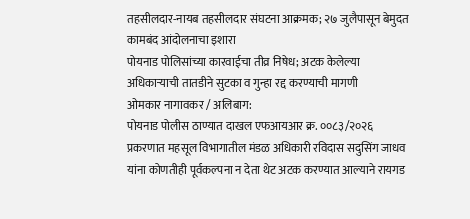तहसीलदार-नायब तहसीलदार संघटना आक्रमक; २७ जुलैपासून बेमुदत कामबंद आंदोलनाचा इशारा
पोयनाड पोलिसांच्या कारवाईचा तीव्र निषेध; अटक केलेल्या अधिकाऱ्याची तातडीने सुटका व गुन्हा रद्द करण्याची मागणी
ओमकार नागावकर / अलिबाग:
पोयनाड पोलीस ठाण्यात दाखल एफआयआर क्र. ००८३/२०२६ प्रकरणात महसूल विभागातील मंडळ अधिकारी रविदास सदुसिंग जाधव यांना कोणतीही पूर्वकल्पना न देता थेट अटक करण्यात आल्याने रायगड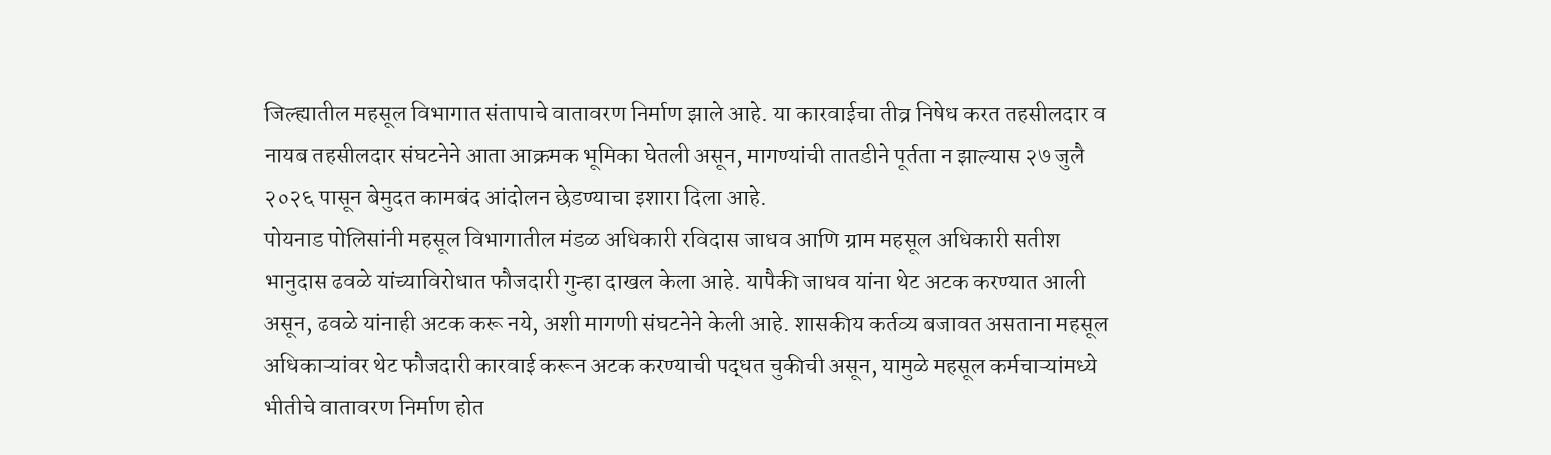जिल्ह्यातील महसूल विभागात संतापाचे वातावरण निर्माण झाले आहे. या कारवाईचा तीव्र निषेध करत तहसीलदार व नायब तहसीलदार संघटनेने आता आक्रमक भूमिका घेतली असून, मागण्यांची तातडीने पूर्तता न झाल्यास २७ जुलै २०२६ पासून बेमुदत कामबंद आंदोलन छेडण्याचा इशारा दिला आहे.
पोयनाड पोलिसांनी महसूल विभागातील मंडळ अधिकारी रविदास जाधव आणि ग्राम महसूल अधिकारी सतीश भानुदास ढवळे यांच्याविरोधात फौजदारी गुन्हा दाखल केला आहे. यापैकी जाधव यांना थेट अटक करण्यात आली असून, ढवळे यांनाही अटक करू नये, अशी मागणी संघटनेने केली आहे. शासकीय कर्तव्य बजावत असताना महसूल अधिकाऱ्यांवर थेट फौजदारी कारवाई करून अटक करण्याची पद्धत चुकीची असून, यामुळे महसूल कर्मचाऱ्यांमध्ये भीतीचे वातावरण निर्माण होत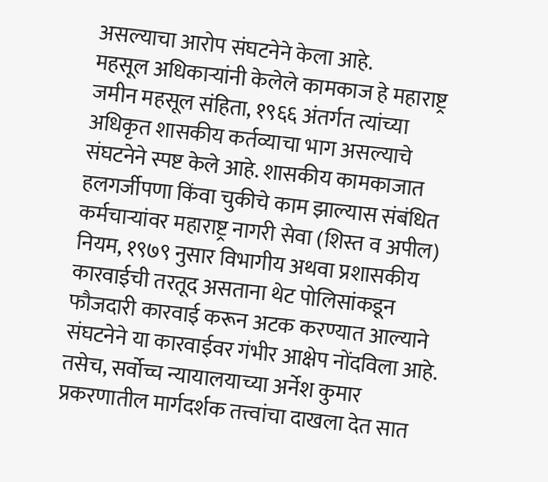असल्याचा आरोप संघटनेने केला आहे.
महसूल अधिकाऱ्यांनी केलेले कामकाज हे महाराष्ट्र जमीन महसूल संहिता, १९६६ अंतर्गत त्यांच्या अधिकृत शासकीय कर्तव्याचा भाग असल्याचे संघटनेने स्पष्ट केले आहे. शासकीय कामकाजात हलगर्जीपणा किंवा चुकीचे काम झाल्यास संबंधित कर्मचाऱ्यांवर महाराष्ट्र नागरी सेवा (शिस्त व अपील) नियम, १९७९ नुसार विभागीय अथवा प्रशासकीय कारवाईची तरतूद असताना थेट पोलिसांकडून फौजदारी कारवाई करून अटक करण्यात आल्याने संघटनेने या कारवाईवर गंभीर आक्षेप नोंदविला आहे.
तसेच, सर्वोच्च न्यायालयाच्या अर्नेश कुमार प्रकरणातील मार्गदर्शक तत्त्वांचा दाखला देत सात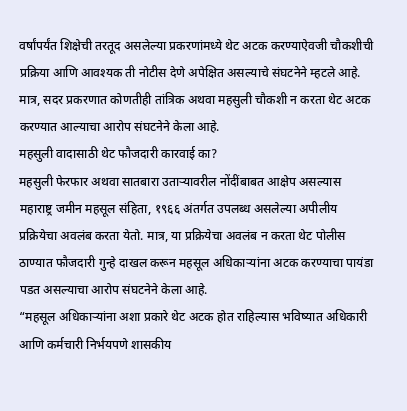वर्षांपर्यंत शिक्षेची तरतूद असलेल्या प्रकरणांमध्ये थेट अटक करण्याऐवजी चौकशीची प्रक्रिया आणि आवश्यक ती नोटीस देणे अपेक्षित असल्याचे संघटनेने म्हटले आहे. मात्र, सदर प्रकरणात कोणतीही तांत्रिक अथवा महसुली चौकशी न करता थेट अटक करण्यात आल्याचा आरोप संघटनेने केला आहे.
महसुली वादासाठी थेट फौजदारी कारवाई का?
महसुली फेरफार अथवा सातबारा उताऱ्यावरील नोंदींबाबत आक्षेप असल्यास महाराष्ट्र जमीन महसूल संहिता, १९६६ अंतर्गत उपलब्ध असलेल्या अपीलीय प्रक्रियेचा अवलंब करता येतो. मात्र, या प्रक्रियेचा अवलंब न करता थेट पोलीस ठाण्यात फौजदारी गुन्हे दाखल करून महसूल अधिकाऱ्यांना अटक करण्याचा पायंडा पडत असल्याचा आरोप संघटनेने केला आहे.
“महसूल अधिकाऱ्यांना अशा प्रकारे थेट अटक होत राहिल्यास भविष्यात अधिकारी आणि कर्मचारी निर्भयपणे शासकीय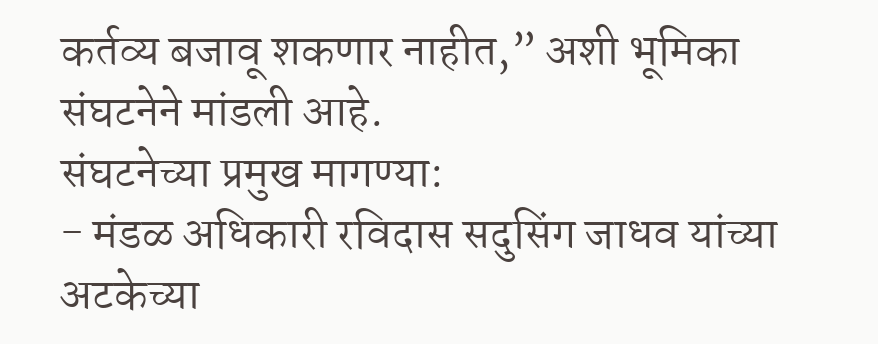कर्तव्य बजावू शकणार नाहीत,” अशी भूमिका संघटनेने मांडली आहे.
संघटनेच्या प्रमुख मागण्या:
- मंडळ अधिकारी रविदास सदुसिंग जाधव यांच्या अटकेच्या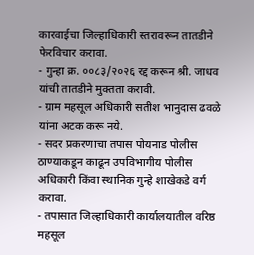कारवाईचा जिल्हाधिकारी स्तरावरून तातडीने फेरविचार करावा.
- गुन्हा क्र. ००८३/२०२६ रद्द करून श्री. जाधव यांची तातडीने मुक्तता करावी.
- ग्राम महसूल अधिकारी सतीश भानुदास ढवळे यांना अटक करू नये.
- सदर प्रकरणाचा तपास पोयनाड पोलीस ठाण्याकडून काढून उपविभागीय पोलीस अधिकारी किंवा स्थानिक गुन्हे शाखेकडे वर्ग करावा.
- तपासात जिल्हाधिकारी कार्यालयातील वरिष्ठ महसूल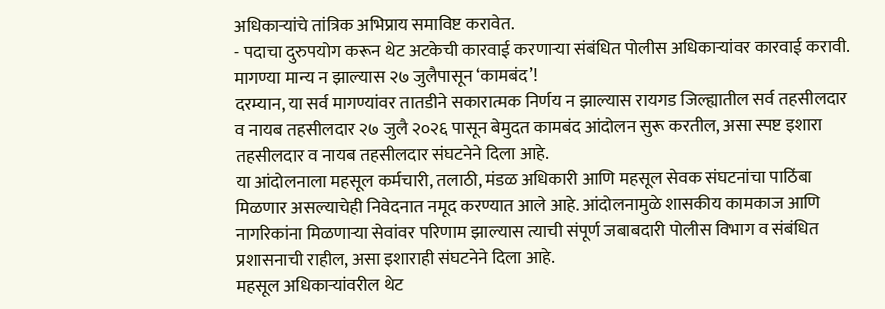अधिकाऱ्यांचे तांत्रिक अभिप्राय समाविष्ट करावेत.
- पदाचा दुरुपयोग करून थेट अटकेची कारवाई करणाऱ्या संबंधित पोलीस अधिकाऱ्यांवर कारवाई करावी.
मागण्या मान्य न झाल्यास २७ जुलैपासून ‘कामबंद’!
दरम्यान, या सर्व मागण्यांवर तातडीने सकारात्मक निर्णय न झाल्यास रायगड जिल्ह्यातील सर्व तहसीलदार व नायब तहसीलदार २७ जुलै २०२६ पासून बेमुदत कामबंद आंदोलन सुरू करतील, असा स्पष्ट इशारा तहसीलदार व नायब तहसीलदार संघटनेने दिला आहे.
या आंदोलनाला महसूल कर्मचारी, तलाठी, मंडळ अधिकारी आणि महसूल सेवक संघटनांचा पाठिंबा मिळणार असल्याचेही निवेदनात नमूद करण्यात आले आहे. आंदोलनामुळे शासकीय कामकाज आणि नागरिकांना मिळणाऱ्या सेवांवर परिणाम झाल्यास त्याची संपूर्ण जबाबदारी पोलीस विभाग व संबंधित प्रशासनाची राहील, असा इशाराही संघटनेने दिला आहे.
महसूल अधिकाऱ्यांवरील थेट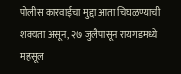पोलीस कारवाईचा मुद्दा आता चिघळण्याची शक्यता असून, २७ जुलैपासून रायगडमध्ये महसूल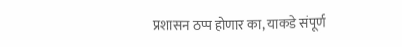प्रशासन ठप्प होणार का, याकडे संपूर्ण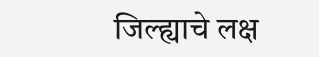जिल्ह्याचे लक्ष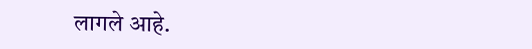लागले आहे.